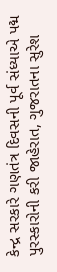કેન્દ્ર સરકારે ગણતંત્ર દિવસની પૂર્વ સંધ્યાએ પદ્મ પુરસ્કારોની કરી જાહેરાત, ગુજરાતના સુરેશ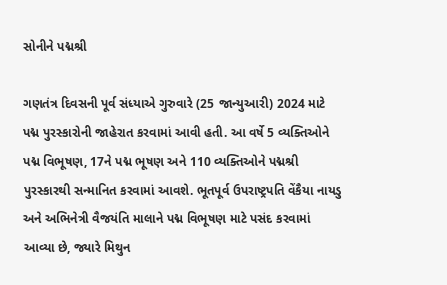સોનીને પદ્મશ્રી

ગણતંત્ર દિવસની પૂર્વ સંધ્યાએ ગુરુવારે (25 જાન્યુઆરી) 2024 માટે પદ્મ પુરસ્કારોની જાહેરાત કરવામાં આવી હતી. આ વર્ષે 5 વ્યક્તિઓને પદ્મ વિભૂષણ, 17ને પદ્મ ભૂષણ અને 110 વ્યક્તિઓને પદ્મશ્રી પુરસ્કારથી સન્માનિત કરવામાં આવશે. ભૂતપૂર્વ ઉપરાષ્ટ્રપતિ વેંકૈયા નાયડુ અને અભિનેત્રી વૈજયંતિ માલાને પદ્મ વિભૂષણ માટે પસંદ કરવામાં આવ્યા છે, જ્યારે મિથુન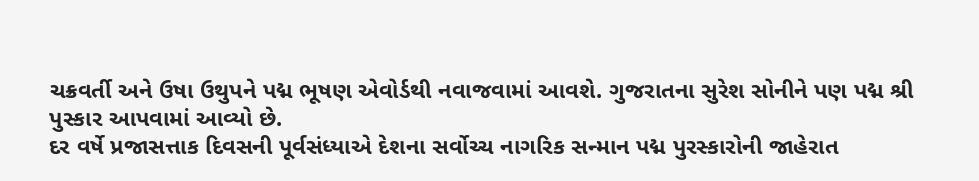ચક્રવર્તી અને ઉષા ઉથુપને પદ્મ ભૂષણ એવોર્ડથી નવાજવામાં આવશે. ગુજરાતના સુરેશ સોનીને પણ પદ્મ શ્રી પુસ્કાર આપવામાં આવ્યો છે.
દર વર્ષે પ્રજાસત્તાક દિવસની પૂર્વસંધ્યાએ દેશના સર્વોચ્ચ નાગરિક સન્માન પદ્મ પુરસ્કારોની જાહેરાત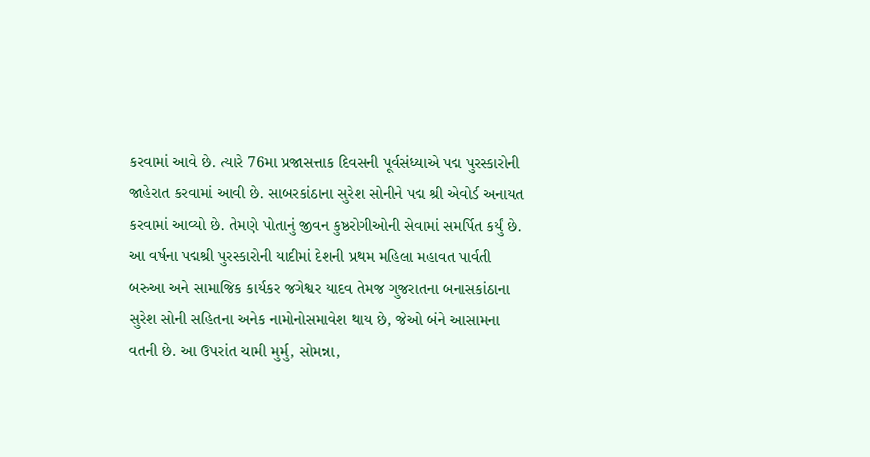કરવામાં આવે છે. ત્યારે 76મા પ્રજાસત્તાક દિવસની પૂર્વસંધ્યાએ પદ્મ પુરસ્કારોની જાહેરાત કરવામાં આવી છે. સાબરકાંઠાના સુરેશ સોનીને પદ્મ શ્રી એવોર્ડ અનાયત કરવામાં આવ્યો છે. તેમણે પોતાનું જીવન કુષ્ઠરોગીઓની સેવામાં સમર્પિત કર્યું છે.
આ વર્ષના પદ્મશ્રી પુરસ્કારોની યાદીમાં દેશની પ્રથમ મહિલા મહાવત પાર્વતી બરુઆ અને સામાજિક કાર્યકર જગેશ્વર યાદવ તેમજ ગુજરાતના બનાસકાંઠાના સુરેશ સોની સહિતના અનેક નામોનોસમાવેશ થાય છે, જેઓ બંને આસામના વતની છે. આ ઉપરાંત ચામી મુર્મુ, સોમન્ના,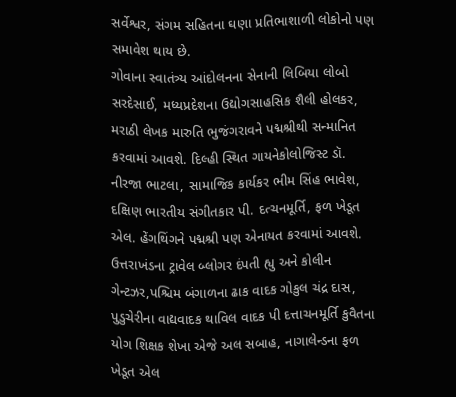સર્વેશ્વર, સંગમ સહિતના ઘણા પ્રતિભાશાળી લોકોનો પણ સમાવેશ થાય છે.
ગોવાના સ્વાતંત્ર્ય આંદોલનના સેનાની લિબિયા લોબો સરદેસાઈ, મધ્યપ્રદેશના ઉદ્યોગસાહસિક શૈલી હોલકર, મરાઠી લેખક મારુતિ ભુજંગરાવને પદ્મશ્રીથી સન્માનિત કરવામાં આવશે. દિલ્હી સ્થિત ગાયનેકોલોજિસ્ટ ડૉ. નીરજા ભાટલા, સામાજિક કાર્યકર ભીમ સિંહ ભાવેશ, દક્ષિણ ભારતીય સંગીતકાર પી. દત્ચનમૂર્તિ, ફળ ખેડૂત એલ. હેંગથિંગને પદ્મશ્રી પણ એનાયત કરવામાં આવશે.
ઉત્તરાખંડના ટ્રાવેલ બ્લોગર દંપતી હ્યુ અને કોલીન ગેન્ટઝર,પશ્ચિમ બંગાળના ઢાક વાદક ગોકુલ ચંદ્ર દાસ, પુડુચેરીના વાદ્યવાદક થાવિલ વાદક પી દત્તાચનમૂર્તિ કુવૈતના યોગ શિક્ષક શેખા એજે અલ સબાહ, નાગાલેન્ડના ફળ ખેડૂત એલ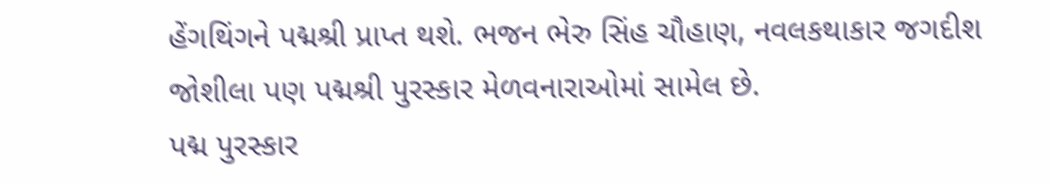હેંગથિંગને પદ્મશ્રી પ્રાપ્ત થશે. ભજન ભેરુ સિંહ ચૌહાણ, નવલકથાકાર જગદીશ જોશીલા પણ પદ્મશ્રી પુરસ્કાર મેળવનારાઓમાં સામેલ છે.
પદ્મ પુરસ્કાર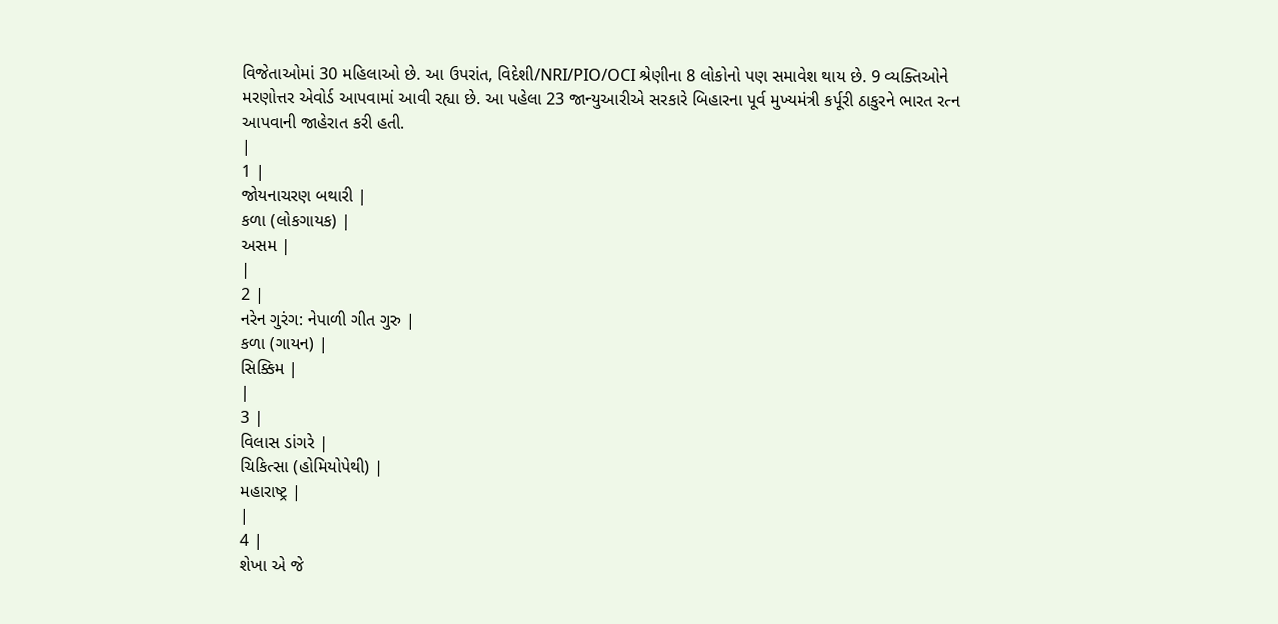વિજેતાઓમાં 30 મહિલાઓ છે. આ ઉપરાંત, વિદેશી/NRI/PIO/OCI શ્રેણીના 8 લોકોનો પણ સમાવેશ થાય છે. 9 વ્યક્તિઓને મરણોત્તર એવોર્ડ આપવામાં આવી રહ્યા છે. આ પહેલા 23 જાન્યુઆરીએ સરકારે બિહારના પૂર્વ મુખ્યમંત્રી કર્પૂરી ઠાકુરને ભારત રત્ન આપવાની જાહેરાત કરી હતી.
|
1 |
જોયનાચરણ બથારી |
કળા (લોકગાયક) |
અસમ |
|
2 |
નરેન ગુરંગ: નેપાળી ગીત ગુરુ |
કળા (ગાયન) |
સિક્કિમ |
|
3 |
વિલાસ ડાંગરે |
ચિકિત્સા (હોમિયોપેથી) |
મહારાષ્ટ્ર |
|
4 |
શેખા એ જે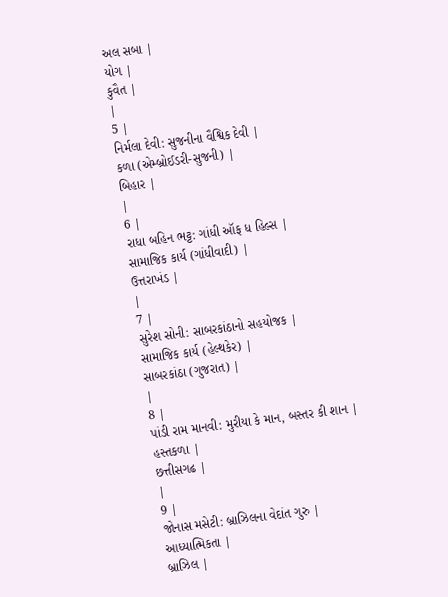અલ સબા |
યોગ |
કુવૈત |
|
5 |
નિર્મલા દેવી: સુજનીના વૈશ્વિક દેવી |
કળા (એમ્બ્રોઈડરી-સુજની) |
બિહાર |
|
6 |
રાધા બહિન ભટ્ટ: ગાંધી ઑફ ધ હિલ્સ |
સામાજિક કાર્ય (ગાંધીવાદી) |
ઉત્તરાખંડ |
|
7 |
સુરેશ સોની: સાબરકાંઠાનો સહયોજક |
સામાજિક કાર્ય (હેલ્થકેર) |
સાબરકાંઠા (ગુજરાત) |
|
8 |
પાંડી રામ માનવી: મુરીયા કે માન, બસ્તર કી શાન |
હસ્તકળા |
છત્તીસગઢ |
|
9 |
જોનાસ મસેટી: બ્રાઝિલના વેદાંત ગુરુ |
આધ્યાત્મિકતા |
બ્રાઝિલ |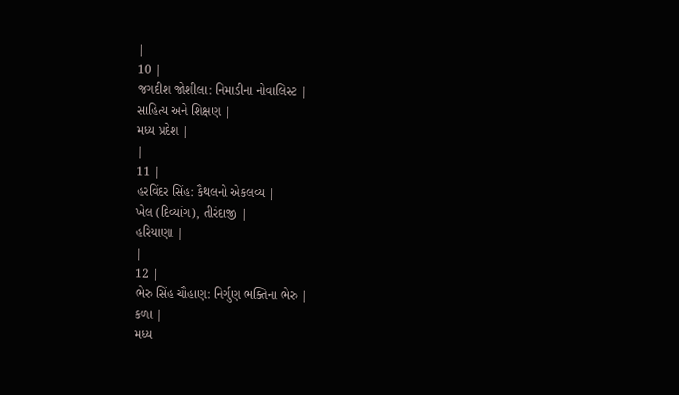|
10 |
જગદીશ જોશીલા: નિમાડીના નોવાલિસ્ટ |
સાહિત્ય અને શિક્ષણ |
મધ્ય પ્રદેશ |
|
11 |
હરવિંદર સિંહ: કૈથલનો એકલવ્ય |
ખેલ (દિવ્યાંગ), તીરંદાજી |
હરિયાણા |
|
12 |
ભેરુ સિંહ ચૌહાણ: નિર્ગુણ ભક્તિના ભેરુ |
કળા |
મધ્ય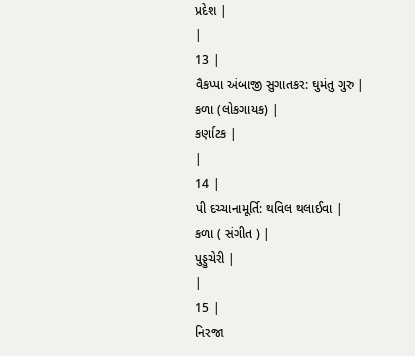પ્રદેશ |
|
13 |
વૈકપ્પા અંબાજી સુગાતકર: ઘુમંતુ ગુરુ |
કળા (લોકગાયક) |
કર્ણાટક |
|
14 |
પી દચ્ચાનામૂર્તિ: થવિલ થલાઈવા |
કળા ( સંગીત ) |
પુડ્ડુચેરી |
|
15 |
નિરજા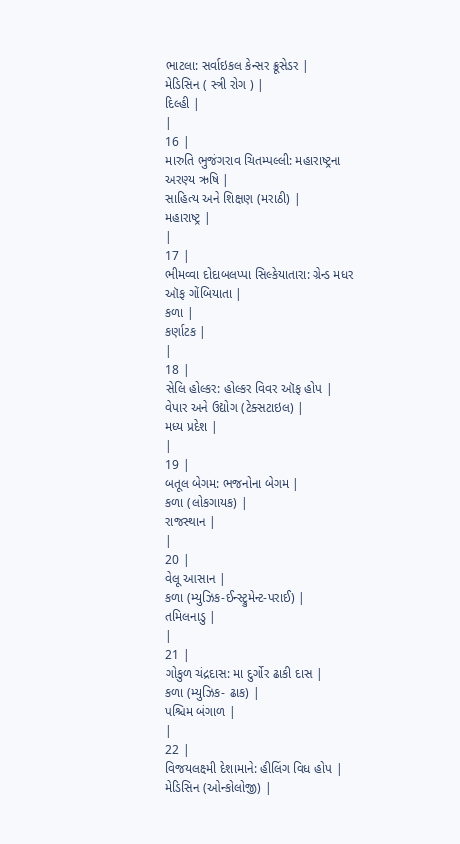ભાટલા: સર્વાઇકલ કેન્સર ક્રૂસેડર |
મેડિસિન ( સ્ત્રી રોગ ) |
દિલ્હી |
|
16 |
મારુતિ ભુજંગરાવ ચિતમ્પલ્લી: મહારાષ્ટ્રના અરણ્ય ઋષિ |
સાહિત્ય અને શિક્ષણ (મરાઠી) |
મહારાષ્ટ્ર |
|
17 |
ભીમવ્વા દોદાબલપ્પા સિલ્કેયાતારા: ગ્રેન્ડ મધર ઑફ ગોંબિયાતા |
કળા |
કર્ણાટક |
|
18 |
સેલિ હોલ્કર: હોલ્કર વિવર ઑફ હોપ |
વેપાર અને ઉદ્યોગ (ટેક્સટાઇલ) |
મધ્ય પ્રદેશ |
|
19 |
બતૂલ બેગમ: ભજનોના બેગમ |
કળા (લોકગાયક) |
રાજસ્થાન |
|
20 |
વેલૂ આસાન |
કળા (મ્યુઝિક-ઈન્સ્ટ્રુમેન્ટ-પરાઈ) |
તમિલનાડુ |
|
21 |
ગોકુળ ચંદ્રદાસ: મા દુર્ગોર ઢાકી દાસ |
કળા (મ્યુઝિક- ઢાક) |
પશ્ચિમ બંગાળ |
|
22 |
વિજયલક્ષ્મી દેશામાને: હીલિંગ વિધ હોપ |
મેડિસિન (ઓન્કોલોજી) |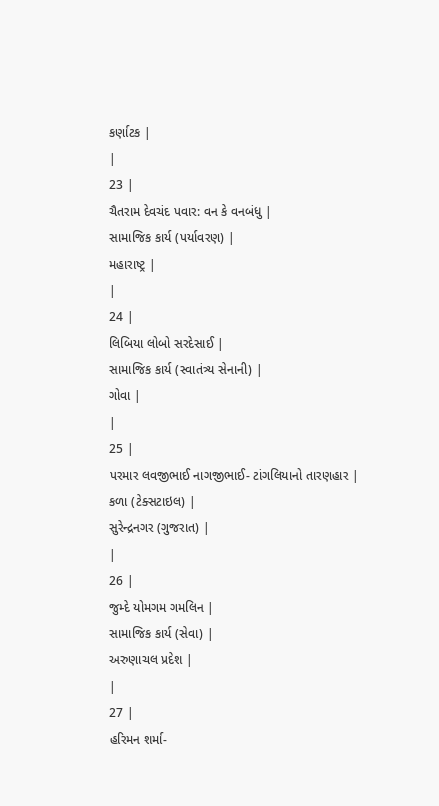કર્ણાટક |
|
23 |
ચૈતરામ દેવચંદ પવાર: વન કે વનબંધુ |
સામાજિક કાર્ય (પર્યાવરણ) |
મહારાષ્ટ્ર |
|
24 |
લિબિયા લોબો સરદેસાઈ |
સામાજિક કાર્ય (સ્વાતંત્ર્ય સેનાની) |
ગોવા |
|
25 |
પરમાર લવજીભાઈ નાગજીભાઈ- ટાંગલિયાનો તારણહાર |
કળા (ટેક્સટાઇલ) |
સુરેન્દ્રનગર (ગુજરાત) |
|
26 |
જુમ્દે યોમગમ ગમલિન |
સામાજિક કાર્ય (સેવા) |
અરુણાચલ પ્રદેશ |
|
27 |
હરિમન શર્મા-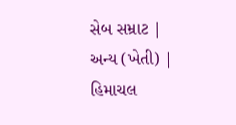સેબ સમ્રાટ |
અન્ય (ખેતી) |
હિમાચલ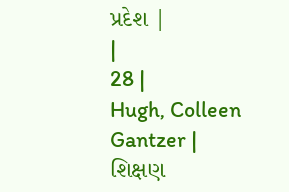પ્રદેશ |
|
28 |
Hugh, Colleen Gantzer |
શિક્ષણ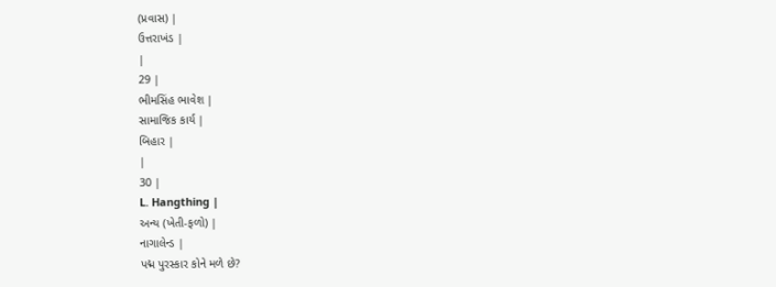(પ્રવાસ) |
ઉત્તરાખંડ |
|
29 |
ભીમસિંહ ભાવેશ |
સામાજિક કાર્ય |
બિહાર |
|
30 |
L. Hangthing |
અન્ય (ખેતી-ફળો) |
નાગાલેન્ડ |
પદ્મ પુરસ્કાર કોને મળે છે?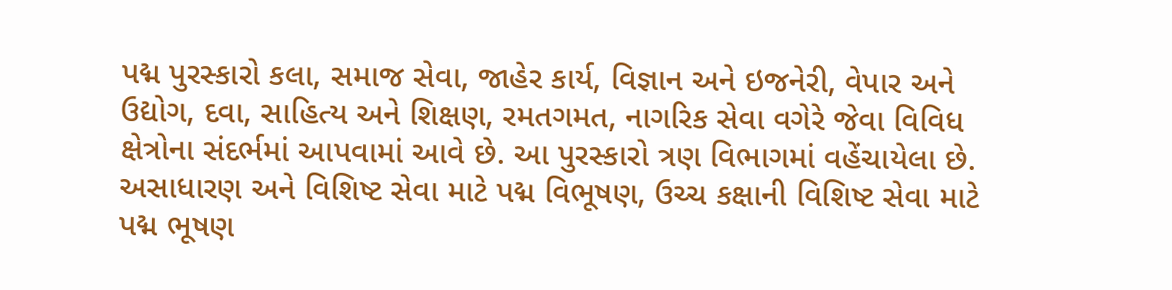પદ્મ પુરસ્કારો કલા, સમાજ સેવા, જાહેર કાર્ય, વિજ્ઞાન અને ઇજનેરી, વેપાર અને ઉદ્યોગ, દવા, સાહિત્ય અને શિક્ષણ, રમતગમત, નાગરિક સેવા વગેરે જેવા વિવિધ ક્ષેત્રોના સંદર્ભમાં આપવામાં આવે છે. આ પુરસ્કારો ત્રણ વિભાગમાં વહેંચાયેલા છે. અસાધારણ અને વિશિષ્ટ સેવા માટે પદ્મ વિભૂષણ, ઉચ્ચ કક્ષાની વિશિષ્ટ સેવા માટે પદ્મ ભૂષણ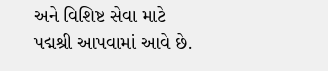અને વિશિષ્ટ સેવા માટે પદ્મશ્રી આપવામાં આવે છે.